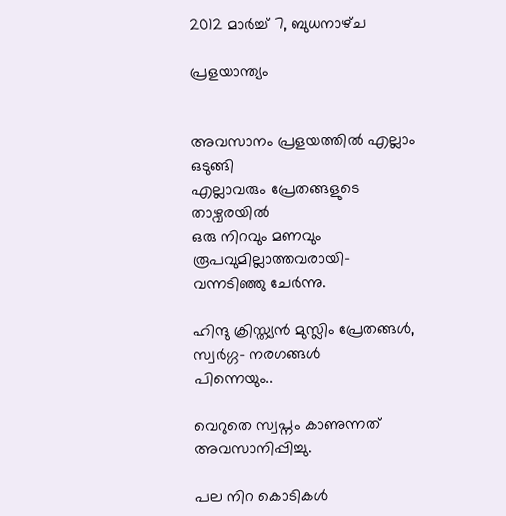2012 മാർച്ച് 7, ബുധനാഴ്‌ച

പ്രളയാന്ത്യം


അവസാനം പ്രളയത്തില്‍ എല്ലാം ഒടുങ്ങി
എല്ലാവരും പ്രേതങ്ങളുടെ താഴ്വരയില്‍
ഒരു നിറവും മണവും രൂപവുമില്ലാത്തവരായി-
വന്നടിഞ്ഞു ചേര്‍ന്നു.

ഹിന്ദു ക്രിസ്ത്യന്‍ മുസ്ലിം പ്രേതങ്ങള്‍,
സ്വര്‍ഗ്ഗ- നരഗങ്ങള്‍
പിന്നെയും..

വെറുതെ സ്വപ്നം കാണുന്നത് അവസാനിപ്പിച്ചു.

പല നിറ കൊടികള്‍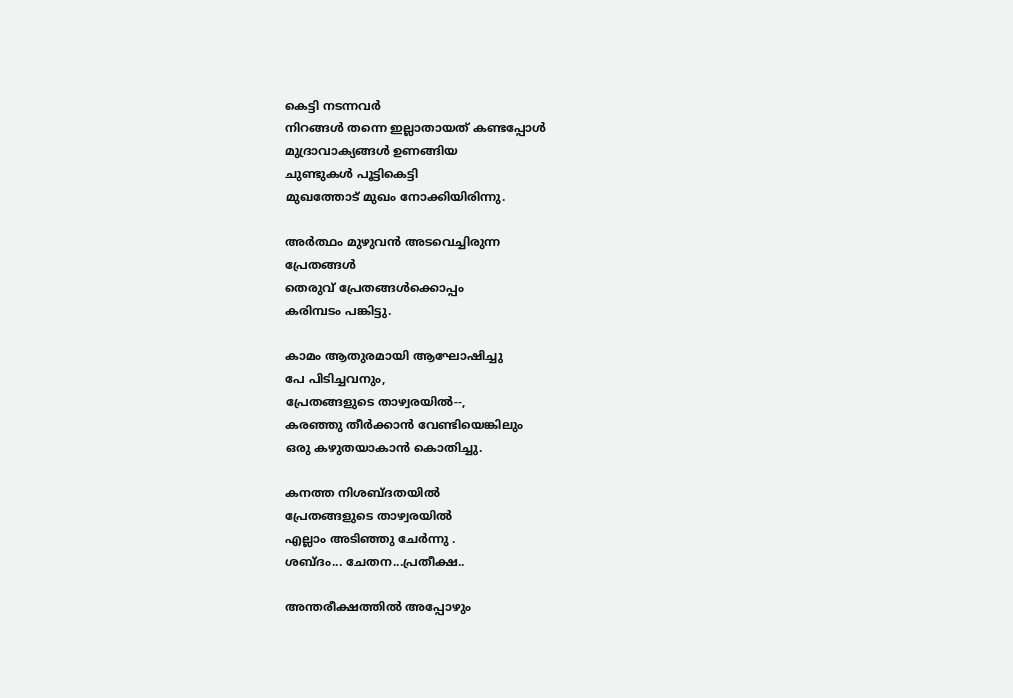കെട്ടി നടന്നവര്‍
നിറങ്ങള്‍ തന്നെ ഇല്ലാതായത് കണ്ടപ്പോള്‍
മുദ്രാവാക്യങ്ങള്‍ ഉണങ്ങിയ
ചുണ്ടുകള്‍ പൂട്ടികെട്ടി
മുഖത്തോട് മുഖം നോക്കിയിരിന്നു.

അര്‍ത്ഥം മുഴുവന്‍ അടവെച്ചിരുന്ന
പ്രേതങ്ങള്‍
തെരുവ് പ്രേതങ്ങള്‍ക്കൊപ്പം
കരിമ്പടം പങ്കിട്ടു.

കാമം ആതുരമായി ആഘോഷിച്ചു
പേ പിടിച്ചവനും,
പ്രേതങ്ങളുടെ താഴ്വരയില്‍--,
കരഞ്ഞു തീര്‍ക്കാന്‍ വേണ്ടിയെങ്കിലും
ഒരു കഴുതയാകാന്‍ കൊതിച്ചു.

കനത്ത നിശബ്ദതയില്‍
പ്രേതങ്ങളുടെ താഴ്വരയില്‍
എല്ലാം അടിഞ്ഞു ചേര്‍ന്നു .
ശബ്ദം... ചേതന...പ്രതീക്ഷ..

അന്തരീക്ഷത്തില്‍ അപ്പോഴും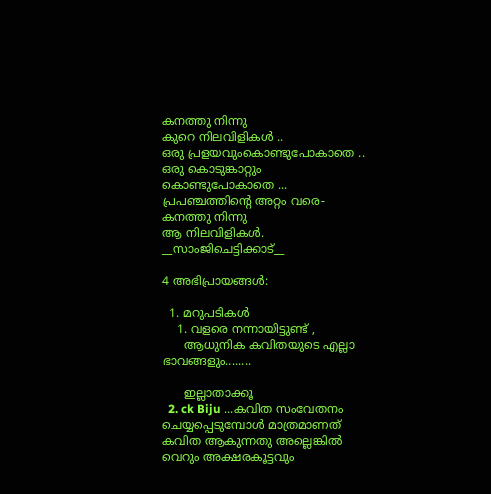കനത്തു നിന്നു
കുറെ നിലവിളികള്‍ ..
ഒരു പ്രളയവുംകൊണ്ടുപോകാതെ ..
ഒരു കൊടുങ്കാറ്റും കൊണ്ടുപോകാതെ ...
പ്രപഞ്ചത്തിന്റെ അറ്റം വരെ-
കനത്തു നിന്നു
ആ നിലവിളികള്‍.
__സാംജിചെട്ടിക്കാട്__

4 അഭിപ്രായങ്ങൾ:

  1. മറുപടികൾ
    1. വളരെ നന്നായിട്ടുണ്ട് ,
      ആധുനിക കവിതയുടെ എല്ലാ ഭാവങ്ങളും........

      ഇല്ലാതാക്കൂ
  2. ck Biju ...കവിത സംവേതനം ചെയ്യപ്പെടുമ്പോള്‍ മാത്രമാണത് കവിത ആകുന്നതു അല്ലെങ്കില്‍ വെറും അക്ഷരകൂട്ടവും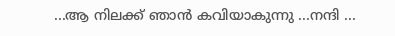...ആ നിലക്ക് ഞാന്‍ കവിയാകുന്നു ...നന്ദി ...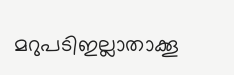മറുപടിഇല്ലാതാക്കൂ